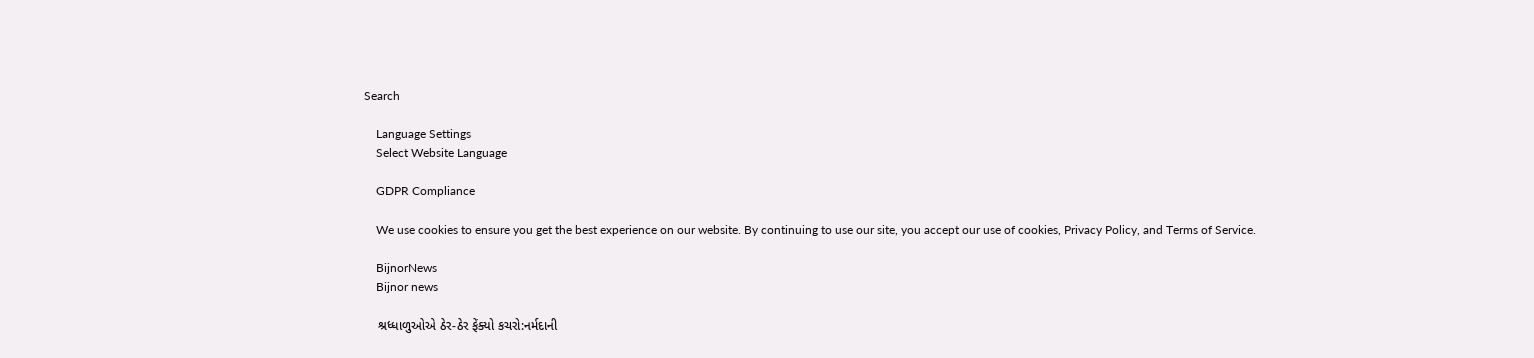Search

    Language Settings
    Select Website Language

    GDPR Compliance

    We use cookies to ensure you get the best experience on our website. By continuing to use our site, you accept our use of cookies, Privacy Policy, and Terms of Service.

    BijnorNews
    Bijnor news

    શ્રધ્ધાળુઓએ ઠેર-ઠેર ફેંક્યો કચરો:નર્મદાની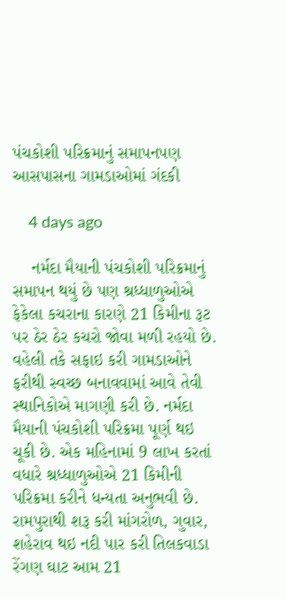પંચકોશી પરિક્રમાનું સમાપનપણ આસપાસના ગામડાઓમાં ગંદકી

    4 days ago

    નર્મદા મૈયાની પંચકોશી પરિક્રમાનું સમાપન થયું છે પણ શ્રધ્ધાળુઓએ ફેકેલા કચરાના કારણે 21 કિમીના રૂટ પર ઠેર ઠેર કચરો જોવા મળી રહયો છે. વહેલી તકે સફાઇ કરી ગામડાઓને ફરીથી સ્વચ્છ બનાવવામાં આવે તેવી સ્થાનિકોએ માગણી કરી છે. નર્મદા મૈયાની પંચકોશી પરિક્રમા પૂર્ણ થઇ ચૂકી છે. એક મહિનામાં 9 લાખ કરતાં વધારે શ્રધ્ધાળુઓએ 21 કિમીની પરિક્રમા કરીને ધન્યતા અનુભવી છે. રામપુરાથી શરૂ કરી માંગરોળ, ગુવાર, શહેરાવ થઇ નદી પાર કરી તિલકવાડા રેંગણ ઘાટ આમ 21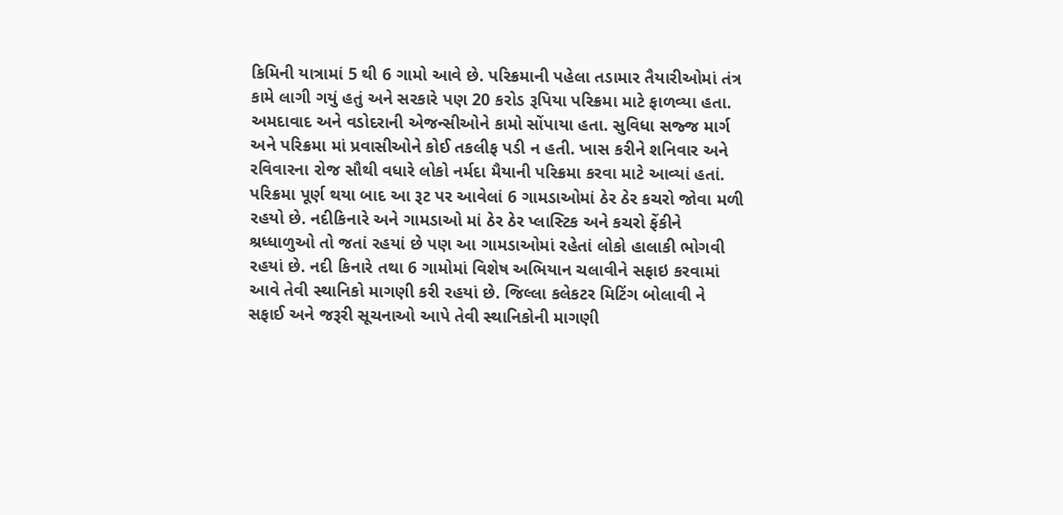કિમિની યાત્રામાં 5 થી 6 ગામો આવે છે. પરિક્રમાની પહેલા તડામાર તૈયારીઓમાં તંત્ર કામે લાગી ગયું હતું અને સરકારે પણ 20 કરોડ રૂપિયા પરિક્રમા માટે ફાળવ્યા હતા. અમદાવાદ અને વડોદરાની એજન્સીઓને કામો સોંપાયા હતા. સુવિધા સજ્જ માર્ગ અને પરિક્રમા માં પ્રવાસીઓને કોઈ તકલીફ પડી ન હતી. ખાસ કરીને શનિવાર અને રવિવારના રોજ સૌથી વધારે લોકો નર્મદા મૈયાની પરિક્રમા કરવા માટે આવ્યાં હતાં. પરિક્રમા પૂર્ણ થયા બાદ આ રૂટ પર આવેલાં 6 ગામડાઓમાં ઠેર ઠેર કચરો જોવા મળી રહયો છે. નદીકિનારે અને ગામડાઓ માં ઠેર ઠેર પ્લાસ્ટિક અને કચરો ફેંકીને શ્રધ્ધાળુઓ તો જતાં રહયાં છે પણ આ ગામડાઓમાં રહેતાં લોકો હાલાકી ભોગવી રહયાં છે. નદી કિનારે તથા 6 ગામોમાં વિશેષ અભિયાન ચલાવીને સફાઇ કરવામાં આવે તેવી સ્થાનિકો માગણી કરી રહયાં છે. જિલ્લા કલેકટર મિટિંગ બોલાવી ને સફાઈ અને જરૂરી સૂચનાઓ આપે તેવી સ્થાનિકોની માગણી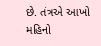છે. તંત્રએ આખો મહિનો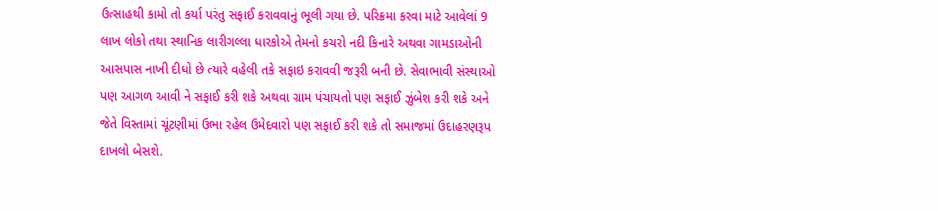ઉત્સાહથી કામો તો કર્યા પરંતુ સફાઈ કરાવવાનું ભૂલી ગયા છે. પરિક્રમા કરવા માટે આવેલાં 9 લાખ લોકો તથા સ્થાનિક લારીગલ્લા ધારકોએ તેમનો કચરો નદી કિનારે અથવા ગામડાઓની આસપાસ નાખી દીધો છે ત્યારે વહેલી તકે સફાઇ કરાવવી જરૂરી બની છે. સેવાભાવી સંસ્થાઓ પણ આગળ આવી ને સફાઈ કરી શકે અથવા ગ્રામ પંચાયતો પણ સફાઈ ઝુંબેશ કરી શકે અને જેતે વિસ્તામાં ચૂંટણીમાં ઉભા રહેલ ઉમેદવારો પણ સફાઈ કરી શકે તો સમાજમાં ઉદાહરણરૂપ દાખલો બેસશે.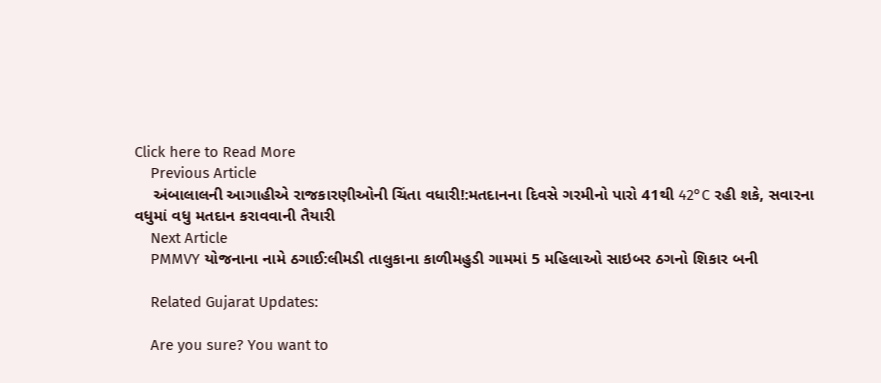Click here to Read More
    Previous Article
    અંબાલાલની આગાહીએ રાજકારણીઓની ચિંતા વધારી!:મતદાનના દિવસે ગરમીનો પારો 41થી 42°C રહી શકે, સવારના વધુમાં વધુ મતદાન કરાવવાની તૈયારી
    Next Article
    PMMVY યોજનાના નામે ઠગાઈ:લીમડી તાલુકાના કાળીમહુડી ગામમાં 5 મહિલાઓ સાઇબર ઠગનો શિકાર બની

    Related Gujarat Updates:

    Are you sure? You want to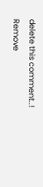delete this comment..! Remove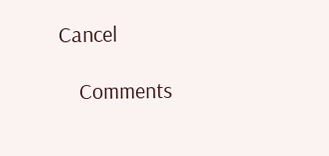Cancel

    Comments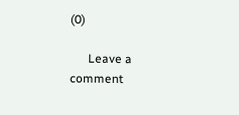(0)

      Leave a comment